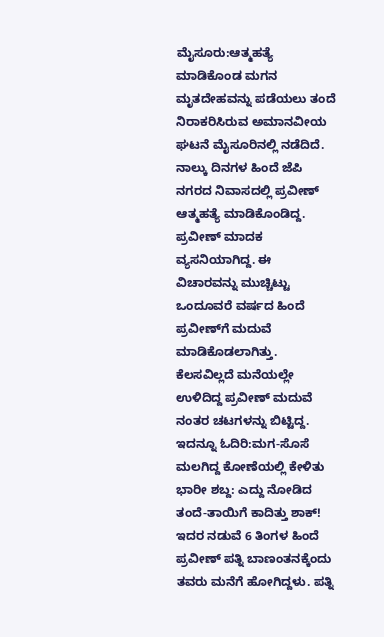ಮೈಸೂರು:ಆತ್ಮಹತ್ಯೆ ಮಾಡಿಕೊಂಡ ಮಗನ ಮೃತದೇಹವನ್ನು ಪಡೆಯಲು ತಂದೆ ನಿರಾಕರಿಸಿರುವ ಅಮಾನವೀಯ ಘಟನೆ ಮೈಸೂರಿನಲ್ಲಿ ನಡೆದಿದೆ.
ನಾಲ್ಕು ದಿನಗಳ ಹಿಂದೆ ಜೆಪಿ ನಗರದ ನಿವಾಸದಲ್ಲಿ ಪ್ರವೀಣ್ ಆತ್ಮಹತ್ಯೆ ಮಾಡಿಕೊಂಡಿದ್ದ. ಪ್ರವೀಣ್ ಮಾದಕ ವ್ಯಸನಿಯಾಗಿದ್ದ. ಈ ವಿಚಾರವನ್ನು ಮುಚ್ಚಿಟ್ಟು ಒಂದೂವರೆ ವರ್ಷದ ಹಿಂದೆ ಪ್ರವೀಣ್‌ಗೆ ಮದುವೆ ಮಾಡಿಕೊಡಲಾಗಿತ್ತು. ಕೆಲಸವಿಲ್ಲದೆ ಮನೆಯಲ್ಲೇ ಉಳಿದಿದ್ದ ಪ್ರವೀಣ್ ಮದುವೆ ನಂತರ ಚಟಗಳನ್ನು ಬಿಟ್ಟಿದ್ದ.
ಇದನ್ನೂ ಓದಿರಿ:ಮಗ-ಸೊಸೆ ಮಲಗಿದ್ದ ಕೋಣೆಯಲ್ಲಿ ಕೇಳಿತು ಭಾರೀ ಶಬ್ದ: ಎದ್ದು ನೋಡಿದ ತಂದೆ-ತಾಯಿಗೆ ಕಾದಿತ್ತು ಶಾಕ್!
ಇದರ ನಡುವೆ 6 ತಿಂಗಳ ಹಿಂದೆ ಪ್ರವೀಣ್ ಪತ್ನಿ ಬಾಣಂತನಕ್ಕೆಂದು ತವರು ಮನೆಗೆ ಹೋಗಿದ್ದಳು. ಪತ್ನಿ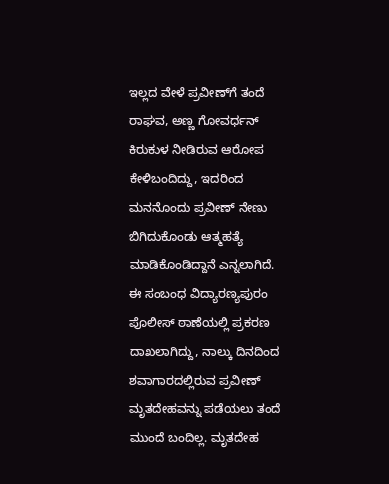ಇಲ್ಲದ ವೇಳೆ ಪ್ರವೀಣ್‌ಗೆ ತಂದೆ ರಾಘವ, ಅಣ್ಣ ಗೋವರ್ಧನ್ ಕಿರುಕುಳ ನೀಡಿರುವ ಆರೋಪ ಕೇಳಿಬಂದಿದ್ದು, ಇದರಿಂದ ಮನನೊಂದು ಪ್ರವೀಣ್ ನೇಣು ಬಿಗಿದುಕೊಂಡು ಆತ್ಮಹತ್ಯೆ ಮಾಡಿಕೊಂಡಿದ್ದಾನೆ ಎನ್ನಲಾಗಿದೆ.
ಈ ಸಂಬಂಧ ವಿದ್ಯಾರಣ್ಯಪುರಂ ಪೊಲೀಸ್ ಠಾಣೆಯಲ್ಲಿ ಪ್ರಕರಣ ದಾಖಲಾಗಿದ್ದು, ನಾಲ್ಕು ದಿನದಿಂದ ಶವಾಗಾರದಲ್ಲಿರುವ ಪ್ರವೀಣ್ ಮೃತದೇಹವನ್ನು ಪಡೆಯಲು ತಂದೆ ಮುಂದೆ ಬಂದಿಲ್ಲ. ಮೃತದೇಹ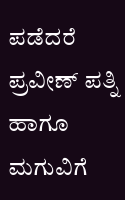ಪಡೆದರೆ ಪ್ರವೀಣ್ ಪತ್ನಿ ಹಾಗೂ ಮಗುವಿಗೆ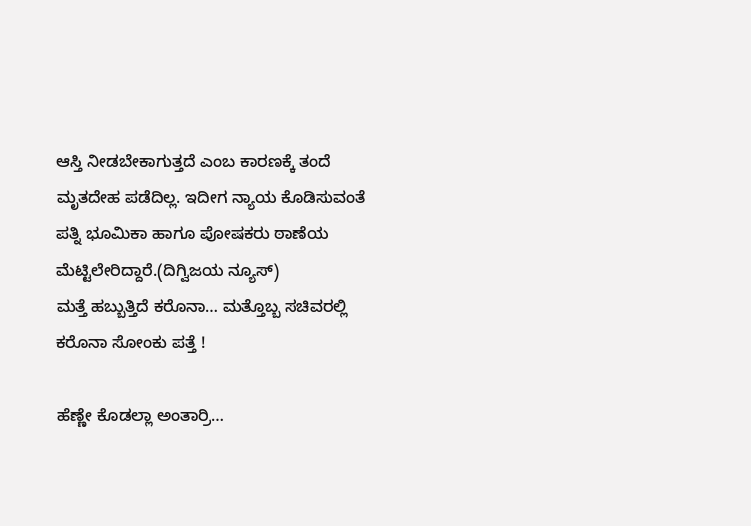ಆಸ್ತಿ ನೀಡಬೇಕಾಗುತ್ತದೆ ಎಂಬ ಕಾರಣಕ್ಕೆ ತಂದೆ ಮೃತದೇಹ ಪಡೆದಿಲ್ಲ. ಇದೀಗ ನ್ಯಾಯ ಕೊಡಿಸುವಂತೆ ಪತ್ನಿ ಭೂಮಿಕಾ ಹಾಗೂ ಪೋಷಕರು ಠಾಣೆಯ ಮೆಟ್ಟಿಲೇರಿದ್ದಾರೆ.(ದಿಗ್ವಿಜಯ ನ್ಯೂಸ್)
ಮತ್ತೆ ಹಬ್ಬುತ್ತಿದೆ ಕರೊನಾ… ಮತ್ತೊಬ್ಬ ಸಚಿವರಲ್ಲಿ ಕರೊನಾ ಸೋಂಕು ಪತ್ತೆ !

ಹೆಣ್ಣೇ ಕೊಡಲ್ಲಾ ಅಂತಾರ್ರಿ…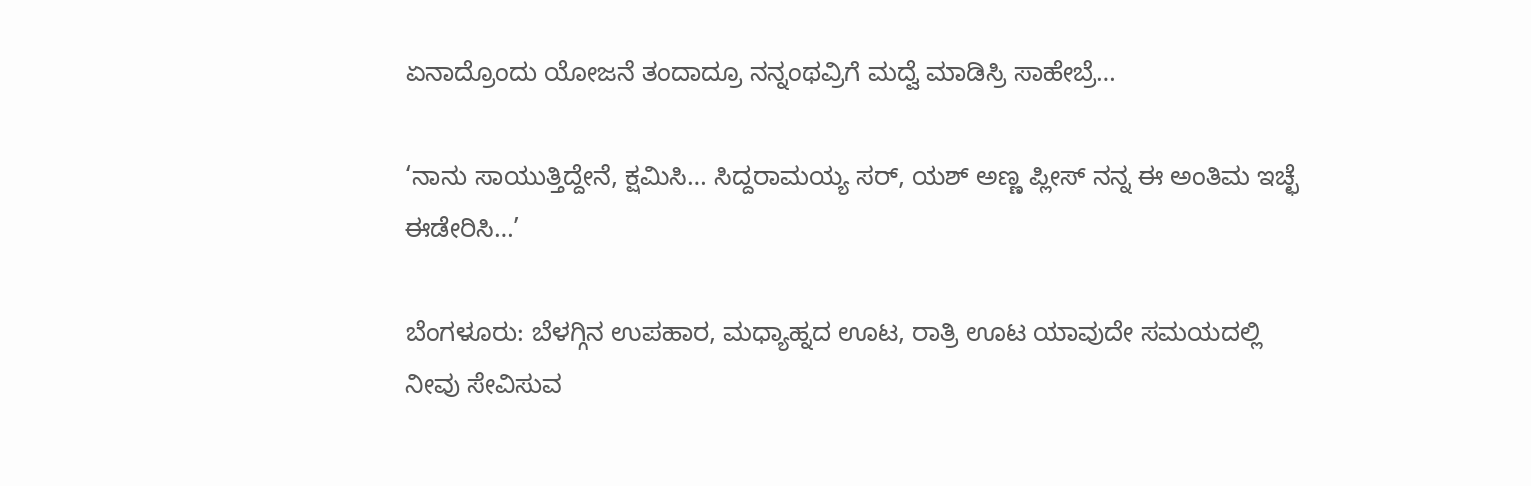ಏನಾದ್ರೊಂದು ಯೋಜನೆ ತಂದಾದ್ರೂ ನನ್ನಂಥವ್ರಿಗೆ ಮದ್ವೆ ಮಾಡಿಸ್ರಿ ಸಾಹೇಬ್ರೆ…

‘ನಾನು ಸಾಯುತ್ತಿದ್ದೇನೆ, ಕ್ಷಮಿಸಿ… ಸಿದ್ದರಾಮಯ್ಯ ಸರ್‌, ಯಶ್‌ ಅಣ್ಣ ಪ್ಲೀಸ್‌ ನನ್ನ ಈ ಅಂತಿಮ ಇಚ್ಛೆ ಈಡೇರಿಸಿ…’

ಬೆಂಗಳೂರು: ಬೆಳಗ್ಗಿನ ಉಪಹಾರ, ಮಧ್ಯಾಹ್ನದ ಊಟ, ರಾತ್ರಿ ಊಟ ಯಾವುದೇ ಸಮಯದಲ್ಲಿ ನೀವು ಸೇವಿಸುವ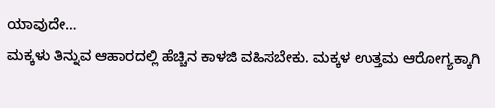ಯಾವುದೇ…
ಮಕ್ಕಳು ತಿನ್ನುವ ಆಹಾರದಲ್ಲಿ ಹೆಚ್ಚಿನ ಕಾಳಜಿ ವಹಿಸಬೇಕು. ಮಕ್ಕಳ ಉತ್ತಮ ಆರೋಗ್ಯಕ್ಕಾಗಿ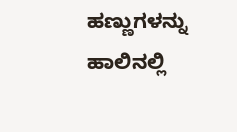ಹಣ್ಣುಗಳನ್ನು ಹಾಲಿನಲ್ಲಿ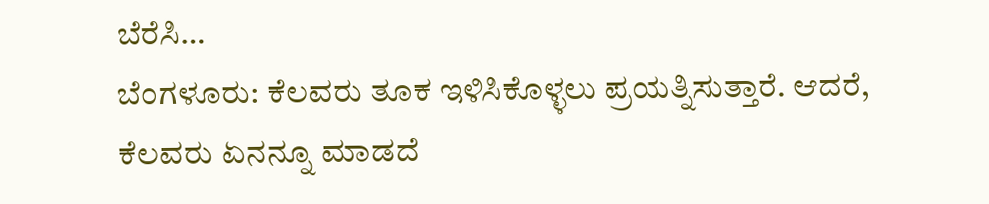ಬೆರೆಸಿ…
ಬೆಂಗಳೂರು: ಕೆಲವರು ತೂಕ ಇಳಿಸಿಕೊಳ್ಳಲು ಪ್ರಯತ್ನಿಸುತ್ತಾರೆ. ಆದರೆ, ಕೆಲವರು ಏನನ್ನೂ ಮಾಡದೆ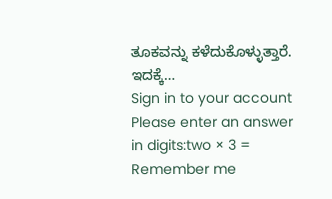ತೂಕವನ್ನು ಕಳೆದುಕೊಳ್ಳುತ್ತಾರೆ. ಇದಕ್ಕೆ…
Sign in to your account
Please enter an answer in digits:two × 3 =
Remember me